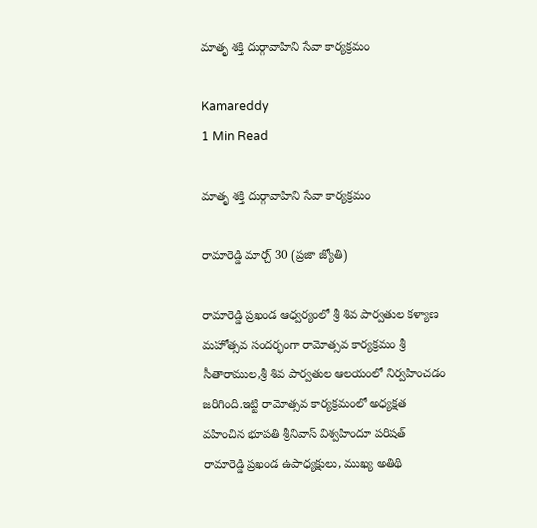మాతృ శక్తి దుర్గావాహిని సేవా కార్యక్రమం

Kamareddy
1 Min Read

మాతృ శక్తి దుర్గావాహిని సేవా కార్యక్రమం

రామారెడ్డి మార్చ్ 30 (ప్రజా జ్యోతి)

రామారెడ్డి ప్రఖండ ఆధ్వర్యంలో శ్రీ శివ పార్వతుల కళ్యాణ మహోత్సవ సందర్భంగా రామోత్సవ కార్యక్రమం శ్రీ సీతారాముల,శ్రీ శివ పార్వతుల ఆలయంలో నిర్వహించడం జరిగింది.ఇట్టి రామోత్సవ కార్యక్రమంలో అధ్యక్షత వహించిన భూపతి శ్రీనివాస్ విశ్వహిందూ పరిషత్ రామారెడ్డి ప్రఖండ ఉపాధ్యక్షులు, ముఖ్య అతిథి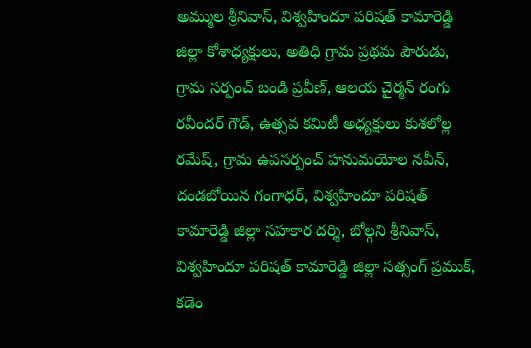అమ్ముల శ్రీనివాస్, విశ్వహిందూ పరిషత్ కామారెడ్డి జిల్లా కోశాధ్యక్షులు, అతిధి గ్రామ ప్రథమ పౌరుడు, గ్రామ సర్పంచ్ బండి ప్రవీణ్, ఆలయ చైర్మన్ రంగు రవీందర్ గౌడ్, ఉత్సవ కమిటీ అధ్యక్షులు కుశలోల్ల రమేష్, గ్రామ ఉపసర్పంచ్ హనుమయోల నవీన్, దండబోయిన గంగాధర్, విశ్వహిందూ పరిషత్ కామారెడ్డి జిల్లా సహకార దర్శి, బోల్గని శ్రీనివాస్, విశ్వహిందూ పరిషత్ కామారెడ్డి జిల్లా సత్సంగ్ ప్రముక్, కడెం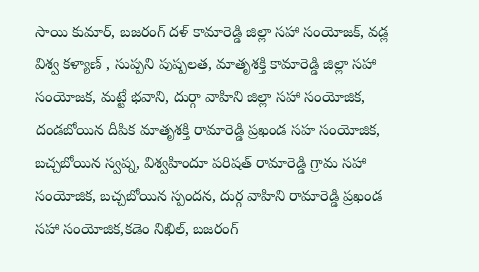సాయి కుమార్, బజరంగ్ దళ్ కామారెడ్డి జిల్లా సహా సంయోజక్, వడ్ల విశ్వ కళ్యాణ్ , సుప్పని పుష్పలత, మాతృశక్తి కామారెడ్డి జిల్లా సహా సంయోజక, మట్టే భవాని, దుర్గా వాహిని జిల్లా సహా సంయోజిక, దండబోయిన దీపిక మాతృశక్తి రామారెడ్డి ప్రఖండ సహ సంయోజిక, బచ్చబోయిన స్వప్న, విశ్వహిందూ పరిషత్ రామారెడ్డి గ్రామ సహా సంయోజిక, బచ్చబోయిన స్పందన, దుర్గ వాహిని రామారెడ్డి ప్రఖండ సహా సంయోజిక,కడెం నిఖిల్, బజరంగ్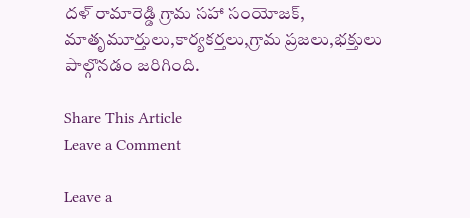దళ్ రామారెడ్డి గ్రామ సహా సంయోజక్, మాతృమూర్తులు,కార్యకర్తలు,గ్రామ ప్రజలు,భక్తులు పాల్గొనడం జరిగింది.

Share This Article
Leave a Comment

Leave a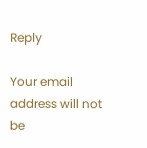Reply

Your email address will not be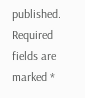published. Required fields are marked *